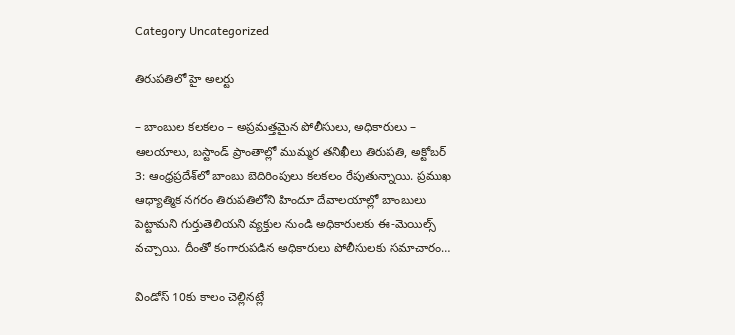Category Uncategorized

తిరుపతిలో హై అల‌ర్టు

– బాంబుల కలకలం – అప్రమత్తమైన పోలీసులు, అధికారులు – ఆలయాలు, బస్టాండ్‌ ప్రాంతాల్లో ముమ్మర తనిఖీలు తిరుపతి, అక్టోబర్‌ 3: ఆంధ్రప్రదేశ్‌లో బాంబు బెదిరింపులు కలకలం రేపుతున్నాయి. ప్రముఖ ఆధ్యాత్మిక నగరం తిరుపతిలోని హిందూ దేవాలయాల్లో బాంబులు పెట్టామని గుర్తుతెలియని వ్యక్తుల నుండి అధికారులకు ఈ-మెయిల్స్‌ వచ్చాయి. దీంతో కంగారుపడిన అధికారులు పోలీసులకు సమాచారం…

విండోస్‌ 10కు కాలం చెల్లినట్లే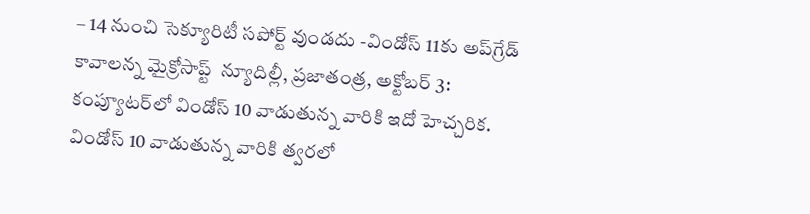– 14 నుంచి సెక్యూరిటీ స‌పోర్ట్ వుండ‌దు -విండోస్ 11కు అప్‌గ్రేడ్ కావాల‌న్న మైక్రోసాప్ట్ ‌ న్యూదిల్లీ, ప్ర‌జాతంత్ర‌, అక్టోబర్‌ 3:  కంప్యూటర్‌లో విండోస్‌ 10 వాడుతున్న వారికి ఇదో హెచ్చరిక. విండోస్‌ 10 వాడుతున్న వారికి త్వరలో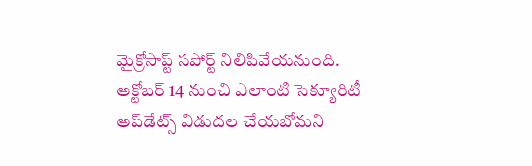మైక్రోసాప్ట్ ‌సపోర్ట్ ‌నిలిపివేయనుంది.  అక్టోబర్‌ 14 నుంచి ఎలాంటి సెక్యూరిటీ అప్‌డేట్స్ ‌విడుదల చేయబోమని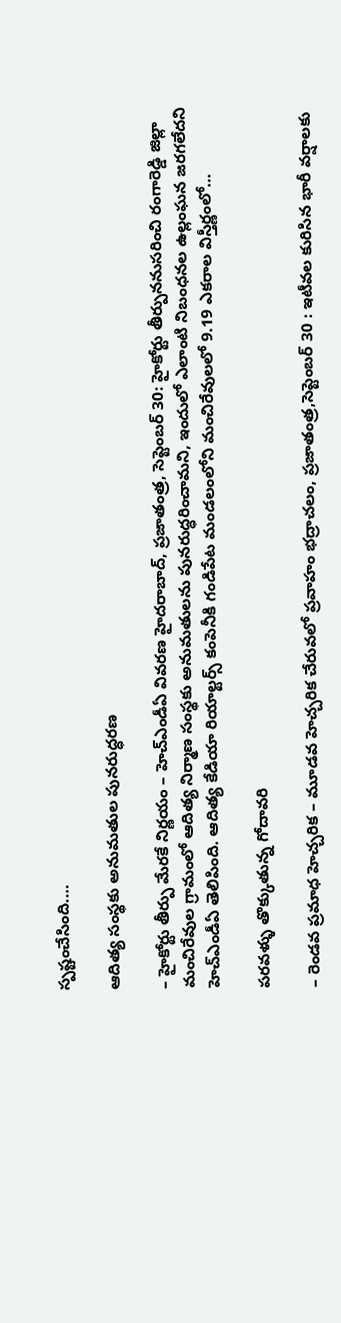స్పష్టంచేసింది.…

ఆదిత్య సంస్థకు అనుమతుల పునరుద్ధరణ

– హైకోర్టు తీర్పు మేరకే నిర్ణయం – హెచ్‌ఎండీఏ వివరణ హైదరాబాద్‌, ప్రజాతంత్ర, సెప్టెంబర్‌ 30: హైకోర్టు తీర్పుననుసరించి రంగారెడ్డి జిల్లా మంచిరేవుల గ్రామంలో ఆదిత్య నిర్మాణ సంస్థకు అనుమతులను పునరుద్ధరించామని, ఇందులో ఎలాంటి నిబంధనల ఉల్లంఘన జరగలేదని హెచ్‌ఎండీఏ తెలిపింది. ఆదిత్య కేడియా రియాల్టర్స్‌ కంపెనీకి గండిపేట మండలంలోని మంచిరేవులలో 9.19 ఎకరాల విస్తీర్ణంలో…

పరవళ్ళు తొక్కుతున్న‌ గోదావరి

– రెండవ ప్రమాధ హెచ్చరిక – మూడవ హెచ్చరిక చేరువలో ప్రవాహం భద్రాచలం, ప్రజాతంత్ర,సెప్టెంబర్‌ 30 : ఇటీవల కురిసిన భారీ వర్షాలకు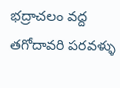భద్రాచలం వద్ద తగోదావరి పరవళ్ళు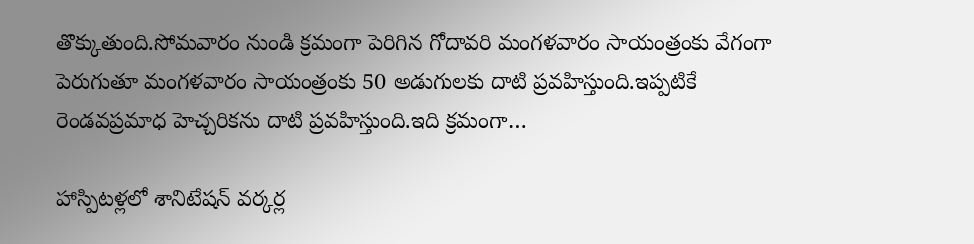తొక్కుతుంది.సోమవారం నుండి క్రమంగా పెరిగిన గోదావరి మంగళవారం సాయంత్రంకు వేగంగా పెరుగుతూ మంగళవారం సాయంత్రంకు 50 అడుగులకు దాటి ప్రవహిస్తుంది.ఇప్పటికే రెండవప్రమాధ హెచ్చరికను దాటి ప్రవహిస్తుంది.ఇది క్రమంగా…

హాస్పిటళ్ల‌లో శానిటేష‌న్ వ‌ర్క‌ర్ల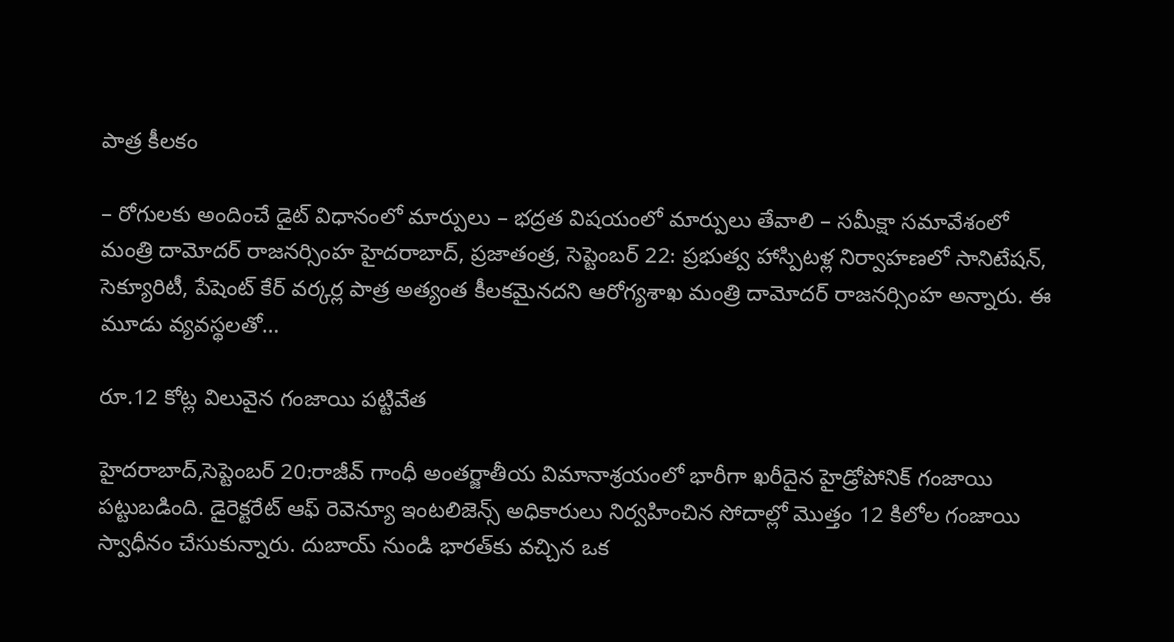పాత్ర కీలకం

– రోగుల‌కు అందించే డైట్ విధానంలో మార్పులు – భ‌ద్ర‌త విష‌యంలో మార్పులు తేవాలి – స‌మీక్షా స‌మావేశంలో మంత్రి దామోద‌ర్ రాజ‌న‌ర్సింహ‌ హైద‌రాబాద్‌, ప్ర‌జాతంత్ర‌, సెప్టెంబ‌ర్ 22: ప్రభుత్వ హాస్పిటళ్ల నిర్వాహణలో సానిటేషన్, సెక్యూరిటీ, పేషెంట్ కేర్ వర్కర్ల పాత్ర అత్యంత కీలకమైనదని ఆరోగ్యశాఖ మంత్రి దామోదర్ రాజనర్సింహ అన్నారు. ఈ మూడు వ్యవస్థలతో…

రూ.12 కోట్ల విలువైన గంజాయి పట్టివేత

హైదరాబాద్‌,సెప్టెంబర్‌ 20:రాజీవ్‌ ‌గాంధీ అంతర్జాతీయ విమానాశ్రయంలో భారీగా ఖరీదైన హైడ్రోపోనిక్‌ ‌గంజాయి పట్టుబడింది. డైరెక్టరేట్‌ ఆఫ్‌ ‌రెవెన్యూ ఇంటలిజెన్స్ అధికారులు నిర్వహించిన సోదాల్లో మొత్తం 12 కిలోల గంజాయి స్వాధీనం చేసుకున్నారు. దుబాయ్‌ ‌నుండి భారత్‌కు వచ్చిన ఒక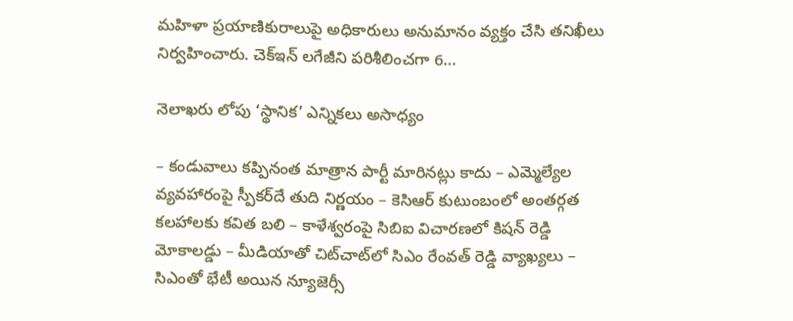మహిళా ప్రయాణికురాలుపై అధికారులు అనుమానం వ్యక్తం చేసి తనిఖీలు నిర్వహించారు. చెక్‌ఇన్‌ ‌లగేజీని పరిశీలించగా 6…

నెలాఖ‌రు లోపు ‘స్థానిక’ ఎన్నికలు అసాధ్యం

– కండువాలు కప్పినంత మాత్రాన పార్టీ మారినట్లు కాదు – ఎమ్మెల్యేల వ్యవహారంపై స్పీకర్‌దే తుది నిర్ణయం – కెసిఆర్‌ ‌కుటుంబంలో అంతర్గత కలహాలకు కవిత బలి – కాళేశ్వరంపై సిబిఐ విచారణలో కిషన్‌ ‌రెడ్డి మోకాలడ్డు – మీడియాతో చిట్‌చాట్‌లో సిఎం రేంవత్‌ ‌రెడ్డి వ్యాఖ్యలు – సిఎంతో భేటీ అయిన న్యూజెర్సీ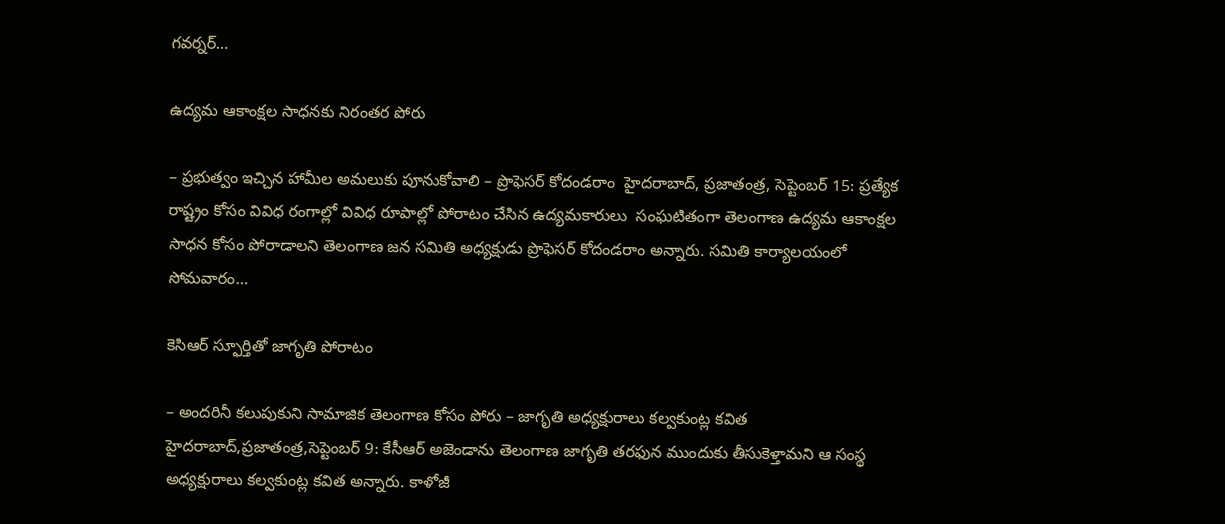గవర్నర్‌…

ఉద్యమ ఆకాంక్షల సాధనకు నిరంతర పోరు

– ప్రభుత్వం ఇచ్చిన హామీల అమలుకు పూనుకోవాలి – ప్రొఫెస‌ర్ కోదండ‌రాం  హైద‌రాబాద్‌, ప్ర‌జాతంత్ర‌, సెప్టెంబ‌ర్ 15: ప్ర‌త్యేక రాష్ట్రం కోసం వివిధ రంగాల్లో వివిధ రూపాల్లో పోరాటం చేసిన ఉద్యమకారులు  సంఘటితంగా తెలంగాణ ఉద్యమ ఆకాంక్షల సాధన కోసం పోరాడాల‌ని తెలంగాణ జన సమితి అధ్యక్షుడు ప్రొఫెసర్ కోదండరాం అన్నారు. సమితి కార్యాలయంలో సోమ‌వారం…

కెసిఆర్‌ ‌స్ఫూర్తితో జాగృతి పోరాటం

– అందరినీ కలుపుకుని సామాజిక తెలంగాణ కోసం పోరు – జాగృతి అధ్యక్షురాలు కల్వకుంట్ల కవిత హైదరాబాద్‌,ప్రజాతంత్ర,సెప్టెంబర్‌ 9: కేసీఆర్‌ అజెండాను తెలంగాణ జాగృతి తరఫున ముందుకు తీసుకెళ్తామని ఆ సంస్థ అధ్యక్షురాలు కల్వకుంట్ల కవిత అన్నారు. కాళోజీ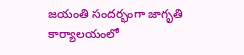జయంతి సందర్భంగా జాగృతి కార్యాలయంలో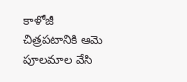కాళోజీ చిత్రపటానికి ఆమె పూలమాల వేసి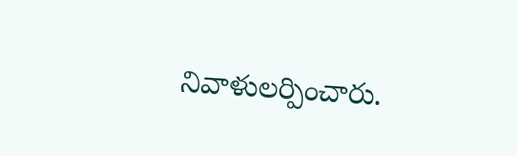నివాళులర్పించారు.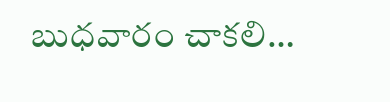బుధవారం చాకలి…